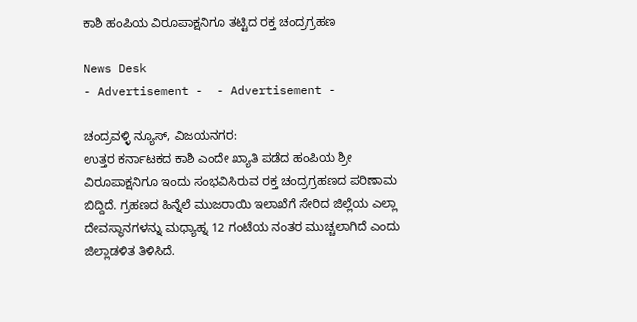ಕಾಶಿ ಹಂಪಿಯ ವಿರೂಪಾಕ್ಷನಿಗೂ ತಟ್ಟಿದ ರಕ್ತ ಚಂದ್ರಗ್ರಹಣ

News Desk
- Advertisement -  - Advertisement -

ಚಂದ್ರವಳ್ಳಿ ನ್ಯೂಸ್, ವಿಜಯನಗರ:
ಉತ್ತರ ಕರ್ನಾಟಕದ ಕಾಶಿ ಎಂದೇ ಖ್ಯಾತಿ ಪಡೆದ ಹಂಪಿಯ ಶ್ರೀ ವಿರೂಪಾಕ್ಷನಿಗೂ ಇಂದು ಸಂಭವಿಸಿರುವ ರಕ್ತ ಚಂದ್ರಗ್ರಹಣದ ಪರಿಣಾಮ ಬಿದ್ದಿದೆ. ಗ್ರಹಣದ ಹಿನ್ನೆಲೆ ಮುಜರಾಯಿ ಇಲಾಖೆಗೆ ಸೇರಿದ ಜಿಲ್ಲೆಯ ಎಲ್ಲಾ ದೇವಸ್ಥಾನಗಳನ್ನು ಮಧ್ಯಾಹ್ನ 12 ಗಂಟೆಯ ನಂತರ ಮುಚ್ಚಲಾಗಿದೆ ಎಂದು ಜಿಲ್ಲಾಡಳಿತ ತಿಳಿಸಿದೆ.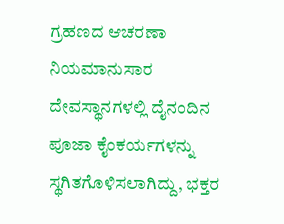ಗ್ರಹಣದ ಆಚರಣಾ ನಿಯಮಾನುಸಾರ ದೇವಸ್ಥಾನಗಳಲ್ಲಿ ದೈನಂದಿನ ಪೂಜಾ ಕೈಂಕರ್ಯಗಳನ್ನು ಸ್ಥಗಿತಗೊಳಿಸಲಾಗಿದ್ದು, ಭಕ್ತರ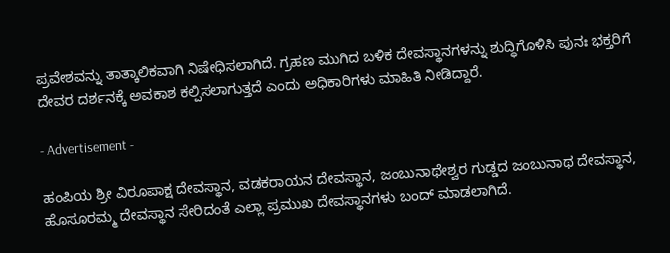ಪ್ರವೇಶವನ್ನು ತಾತ್ಕಾಲಿಕವಾಗಿ ನಿಷೇಧಿಸಲಾಗಿದೆ. ಗ್ರಹಣ ಮುಗಿದ ಬಳಿಕ ದೇವಸ್ಥಾನಗಳನ್ನು ಶುದ್ಧಿಗೊಳಿಸಿ ಪುನಃ ಭಕ್ತರಿಗೆ ದೇವರ ದರ್ಶನಕ್ಕೆ ಅವಕಾಶ ಕಲ್ಪಿಸಲಾಗುತ್ತದೆ ಎಂದು ಅಧಿಕಾರಿಗಳು ಮಾಹಿತಿ ನೀಡಿದ್ದಾರೆ.

- Advertisement -

ಹಂಪಿಯ ಶ್ರೀ ವಿರೂಪಾಕ್ಷ ದೇವಸ್ಥಾನ, ವಡಕರಾಯನ ದೇವಸ್ಥಾನ, ಜಂಬುನಾಥೇಶ್ವರ ಗುಡ್ಡದ ಜಂಬುನಾಥ ದೇವಸ್ಥಾನ, ಹೊಸೂರಮ್ಮ ದೇವಸ್ಥಾನ ಸೇರಿದಂತೆ ಎಲ್ಲಾ ಪ್ರಮುಖ ದೇವಸ್ಥಾನಗಳು ಬಂದ್ ಮಾಡಲಾಗಿದೆ.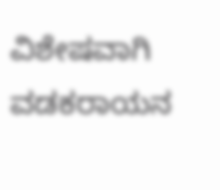ವಿಶೇಷವಾಗಿ ವಡಕರಾಯನ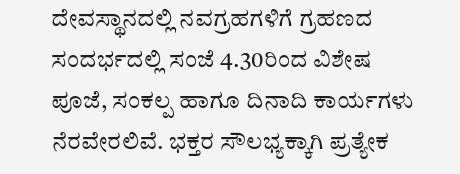ದೇವಸ್ಥಾನದಲ್ಲಿ ನವಗ್ರಹಗಳಿಗೆ ಗ್ರಹಣದ ಸಂದರ್ಭದಲ್ಲಿ ಸಂಜೆ 4.30ರಿಂದ ವಿಶೇಷ ಪೂಜೆ, ಸಂಕಲ್ಪ ಹಾಗೂ ದಿನಾದಿ ಕಾರ್ಯಗಳು ನೆರವೇರಲಿವೆ. ಭಕ್ತರ ಸೌಲಭ್ಯಕ್ಕಾಗಿ ಪ್ರತ್ಯೇಕ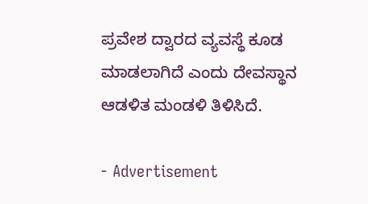ಪ್ರವೇಶ ದ್ವಾರದ ವ್ಯವಸ್ಥೆ ಕೂಡ ಮಾಡಲಾಗಿದೆ ಎಂದು ದೇವಸ್ಥಾನ ಆಡಳಿತ ಮಂಡಳಿ ತಿಳಿಸಿದೆ.

- Advertisement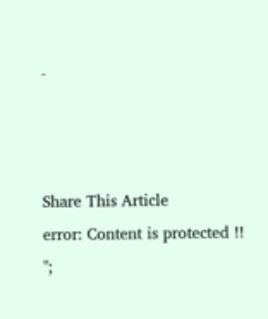-



Share This Article
error: Content is protected !!
";